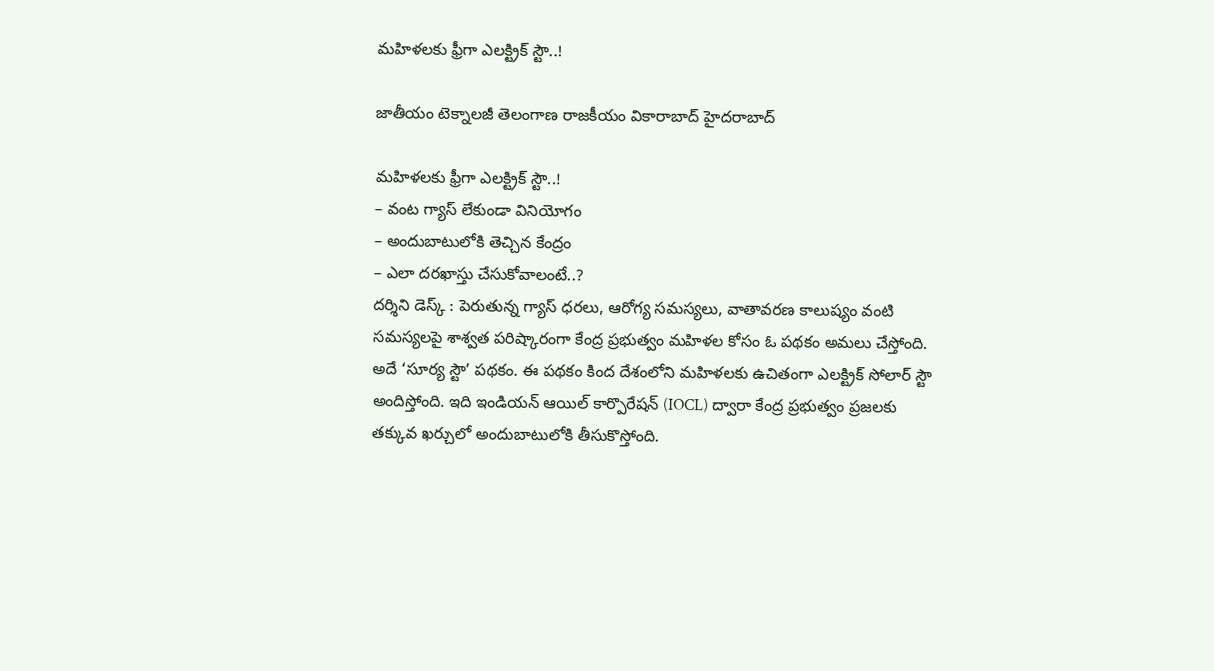మహిళలకు ఫ్రీగా ఎలక్ట్రిక్ స్టౌ..!

జాతీయం టెక్నాలజీ తెలంగాణ రాజకీయం వికారాబాద్ హైదరాబాద్

మహిళలకు ఫ్రీగా ఎలక్ట్రిక్ స్టౌ..!
– వంట గ్యాస్‌ లేకుండా వినియోగం
– అందుబాటులోకి తెచ్చిన కేంద్రం
– ఎలా దరఖాస్తు చేసుకోవాలంటే..?
దర్శిని డెస్క్ : పెరుతున్న గ్యాస్ ధరలు, ఆరోగ్య సమస్యలు, వాతావరణ కాలుష్యం వంటి సమస్యలపై శాశ్వత పరిష్కారంగా కేంద్ర ప్రభుత్వం మహిళల కోసం ఓ పథకం అమలు చేస్తోంది. అదే ‘సూర్య స్టౌ’ పథకం. ఈ పథకం కింద దేశంలోని మహిళలకు ఉచితంగా ఎలక్ట్రిక్ సోలార్ స్టౌ అందిస్తోంది. ఇది ఇండియన్ ఆయిల్ కార్పొరేషన్ (IOCL) ద్వారా కేంద్ర ప్రభుత్వం ప్రజలకు తక్కువ ఖర్చులో అందుబాటులోకి తీసుకొస్తోంది.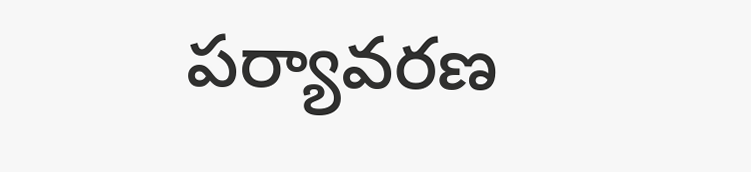పర్యావరణ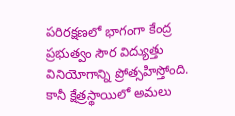పరిరక్షణలో భాగంగా కేంద్ర ప్రభుత్వం సౌర విద్యుత్తు వినియోగాన్ని ప్రోత్సహిస్తోంది. కానీ క్షేత్రస్థాయిలో అమలు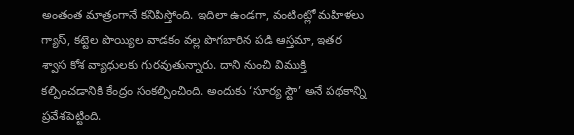అంతంత మాత్రంగానే కనిపిస్తోంది. ఇదిలా ఉండగా, వంటింట్లో మహిళలు గ్యాస్, కట్టెల పొయ్యిల వాడకం వల్ల పొగబారిన పడి ఆస్తమా, ఇతర శ్వాస కోశ వ్యాధులకు గురవుతున్నారు. దాని నుంచి విముక్తి కల్పించడానికి కేంద్రం సంకల్పించింది. అందుకు ‘సూర్య స్టౌ’ అనే పథకాన్ని ప్రవేశపెట్టింది.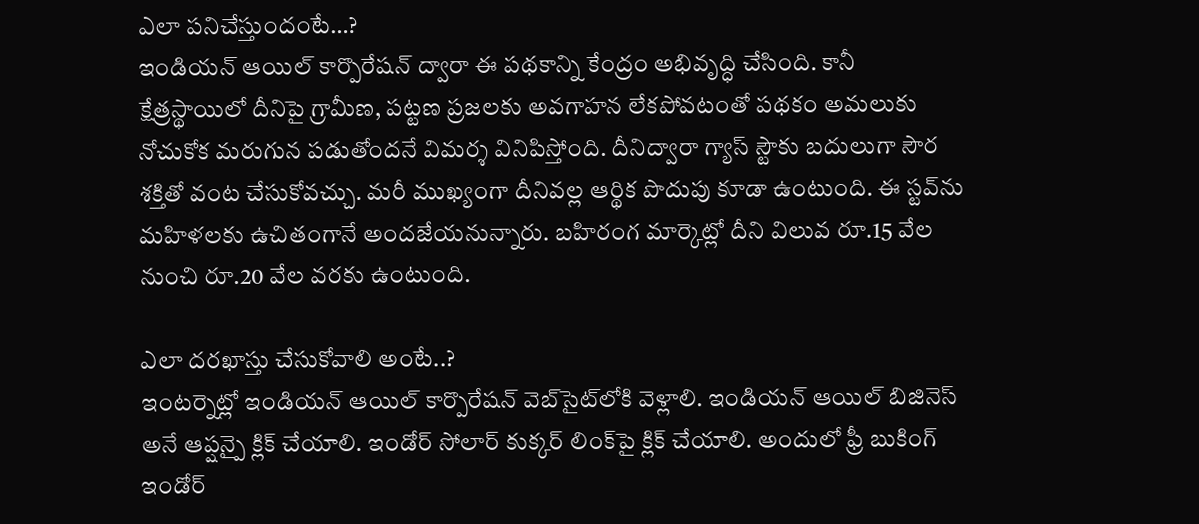ఎలా పనిచేస్తుందంటే…?
ఇండియన్‌ ఆయిల్‌ కార్పొరేషన్‌ ద్వారా ఈ పథకాన్ని కేంద్రం అభివృద్ధి చేసింది. కానీ క్షేత్రస్థాయిలో దీనిపై గ్రామీణ, పట్టణ ప్రజలకు అవగాహన లేకపోవటంతో పథకం అమలుకు నోచుకోక మరుగున పడుతోందనే విమర్శ వినిపిస్తోంది. దీనిద్వారా గ్యాస్‌ స్టౌకు బదులుగా సౌర శక్తితో వంట చేసుకోవచ్చు. మరీ ముఖ్యంగా దీనివల్ల ఆర్థిక పొదుపు కూడా ఉంటుంది. ఈ స్టవ్‌ను మహిళలకు ఉచితంగానే అందజేయనున్నారు. బహిరంగ మార్కెట్లో దీని విలువ రూ.15 వేల నుంచి రూ.20 వేల వరకు ఉంటుంది.

ఎలా దరఖాస్తు చేసుకోవాలి అంటే..?
ఇంటర్నెట్లో ఇండియన్‌ ఆయిల్‌ కార్పొరేషన్‌ వెబ్‌సైట్‌లోకి వెళ్లాలి. ఇండియన్ ఆయిల్ బిజినెస్ అనే ఆప్షన్పై క్లిక్ చేయాలి. ఇండోర్‌ సోలార్‌ కుక్కర్‌ లింక్‌పై క్లిక్‌ చేయాలి. అందులో ఫ్రీ బుకింగ్‌ ఇండోర్‌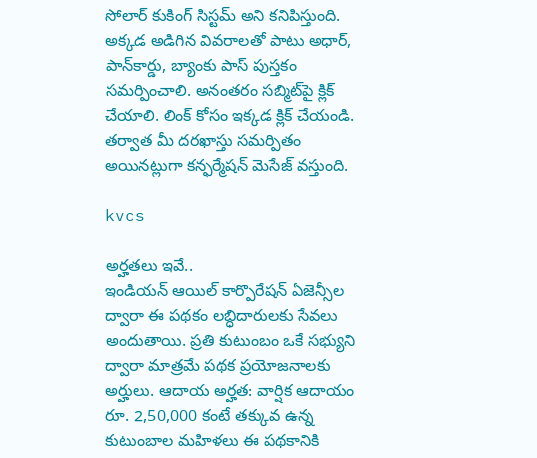సోలార్‌ కుకింగ్‌ సిస్టమ్‌ అని కనిపిస్తుంది. అక్కడ అడిగిన వివరాలతో పాటు అధార్‌, పాన్‌కార్డు, బ్యాంకు పాస్‌ పుస్తకం సమర్పించాలి. అనంతరం సబ్మిట్‌పై క్లిక్‌ చేయాలి. లింక్ కోసం ఇక్కడ క్లిక్ చేయండి. తర్వాత మీ దరఖాస్తు సమర్పితం అయినట్లుగా కన్ఫర్మేషన్‌ మెసేజ్‌ వస్తుంది.

kvcs

అర్హతలు ఇవే..
ఇండియన్‌ ఆయిల్‌ కార్పొరేషన్‌ ఏజెన్సీల ద్వారా ఈ పథకం లబ్ధిదారులకు సేవలు అందుతాయి. ప్రతి కుటుంబం ఒకే సభ్యుని ద్వారా మాత్రమే పథక ప్రయోజనాలకు అర్హులు. ఆదాయ అర్హత: వార్షిక ఆదాయం రూ. 2,50,000 కంటే తక్కువ ఉన్న కుటుంబాల మహిళలు ఈ పథకానికి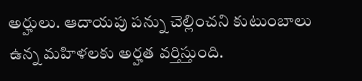అర్హులు. ఆదాయపు పన్ను చెల్లించని కుటుంబాలు ఉన్న మహిళలకు అర్హత వర్తిస్తుంది.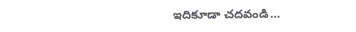ఇదికూడా చదవండి…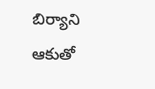బిర్యాని ఆకుతో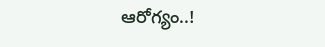ఆరోగ్యం..!